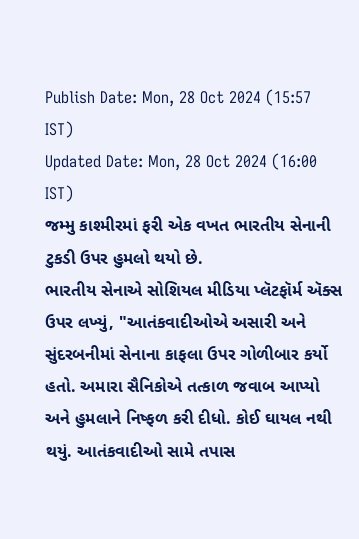Publish Date: Mon, 28 Oct 2024 (15:57 IST)
Updated Date: Mon, 28 Oct 2024 (16:00 IST)
જમ્મુ કાશ્મીરમાં ફરી એક વખત ભારતીય સેનાની ટુકડી ઉપર હુમલો થયો છે.
ભારતીય સેનાએ સોશિયલ મીડિયા પ્લૅટફૉર્મ ઍક્સ ઉપર લખ્યું, "આતંકવાદીઓએ અસારી અને સુંદરબનીમાં સેનાના કાફલા ઉપર ગોળીબાર કર્યો હતો. અમારા સૈનિકોએ તત્કાળ જવાબ આપ્યો અને હુમલાને નિષ્ફળ કરી દીધો. કોઈ ઘાયલ નથી થયું. આતંકવાદીઓ સામે તપાસ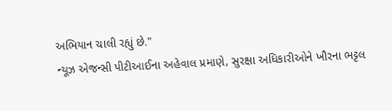અભિયાન ચાલી રહ્યું છે."
ન્યૂઝ એજન્સી પીટીઆઈના અહેવાલ પ્રમાણે, સુરક્ષા અધિકારીઓને ખૌરના ભટ્ટલ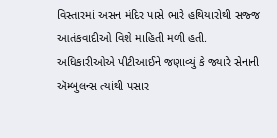વિસ્તારમાં અસન મંદિર પાસે ભારે હથિયારોથી સજ્જ આતંકવાદીઓ વિશે માહિતી મળી હતી.
અધિકારીઓએ પીટીઆઈને જણાવ્યું કે જ્યારે સેનાની ઍમ્બુલન્સ ત્યાંથી પસાર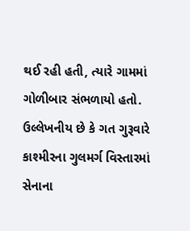થઈ રહી હતી, ત્યારે ગામમાં ગોળીબાર સંભળાયો હતો.
ઉલ્લેખનીય છે કે ગત ગુરૂવારે કાશ્મીરના ગુલમર્ગ વિસ્તારમાં સેનાના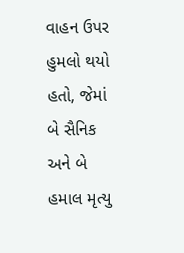વાહન ઉપર હુમલો થયો હતો, જેમાં બે સૈનિક અને બે હમાલ મૃત્યુ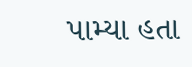પામ્યા હતા